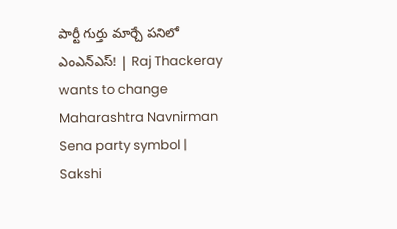పార్టీ గుర్తు మార్చే పనిలో ఎంఎన్ఎస్! | Raj Thackeray wants to change Maharashtra Navnirman Sena party symbol | Sakshi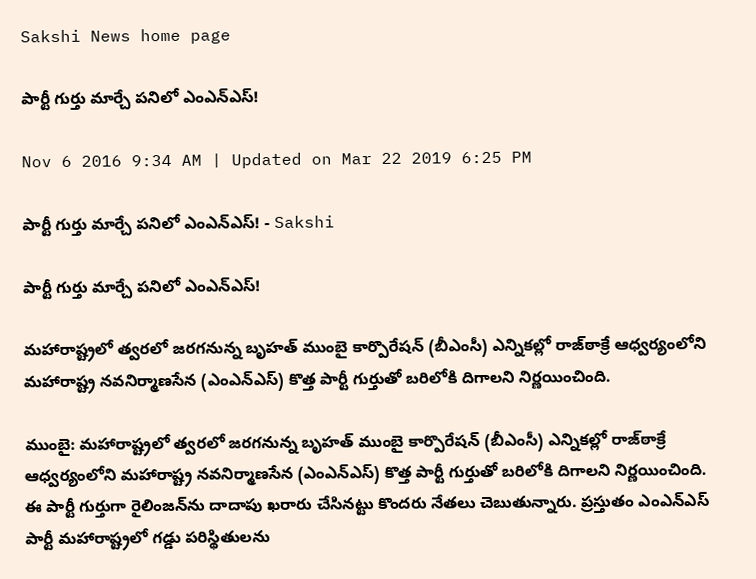Sakshi News home page

పార్టీ గుర్తు మార్చే పనిలో ఎంఎన్ఎస్!

Nov 6 2016 9:34 AM | Updated on Mar 22 2019 6:25 PM

పార్టీ గుర్తు మార్చే పనిలో ఎంఎన్ఎస్! - Sakshi

పార్టీ గుర్తు మార్చే పనిలో ఎంఎన్ఎస్!

మహారాష్ట్రలో త్వరలో జరగనున్న బృహత్‌ ముంబై కార్పొరేషన్ (బీఎంసీ) ఎన్నికల్లో రాజ్‌ఠాక్రే ఆధ్వర్యంలోని మహారాష్ట్ర నవనిర్మాణసేన (ఎంఎన్ఎస్‌) కొత్త పార్టీ గుర్తుతో బరిలోకి దిగాలని నిర్ణయించింది.

ముంబై: మహారాష్ట్రలో త్వరలో జరగనున్న బృహత్‌ ముంబై కార్పొరేషన్ (బీఎంసీ) ఎన్నికల్లో రాజ్‌ఠాక్రే ఆధ్వర్యంలోని మహారాష్ట్ర నవనిర్మాణసేన (ఎంఎన్ఎస్‌) కొత్త పార్టీ గుర్తుతో బరిలోకి దిగాలని నిర్ణయించింది. ఈ పార్టీ గుర్తుగా రైలింజన్‌ను దాదాపు ఖరారు చేసినట్టు కొందరు నేతలు చెబుతున్నారు. ప్రస్తుతం ఎంఎన్ఎస్‌ పార్టీ మహారాష్ట్రలో గడ్డు పరిస్థితులను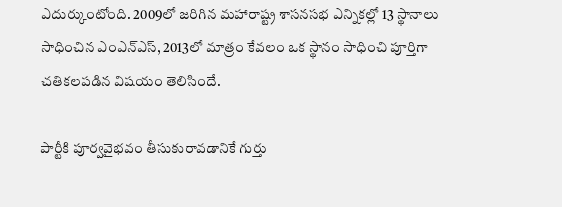ఎదుర్కుంటోంది. 2009లో జరిగిన మహారాష్ట్ర శాసనసభ ఎన్నికల్లో 13 స్థానాలు సాధించిన ఎంఎన్ఎస్, 2013లో మాత్రం కేవలం ఒక స్థానం సాధించి పూర్తిగా చతికలపడిన విషయం తెలిసిందే.

పార్టీకి పూర్వవైభవం తీసుకురావడానికే గుర్తు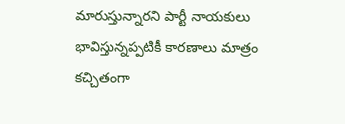మారుస్తున్నారని పార్టీ నాయకులు భావిస్తున్నప్పటికీ కారణాలు మాత్రం కచ్చితంగా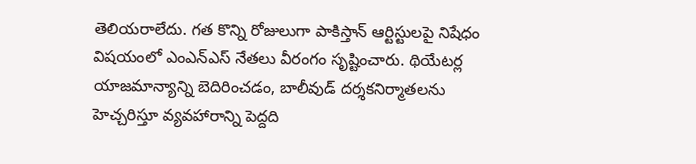తెలియరాలేదు. గత కొన్ని రోజులుగా పాకిస్తాన్ ఆర్టిస్టులపై నిషేధం విషయంలో ఎంఎన్ఎస్ నేతలు వీరంగం సృష్టించారు. థియేటర్ల యాజమాన్యాన్ని బెదిరించడం, బాలీవుడ్ దర్శకనిర్మాతలను హెచ్చరిస్తూ వ్యవహారాన్ని పెద్దది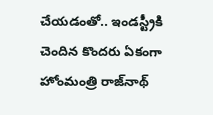చేయడంతో.. ఇండస్ట్రీకి చెందిన కొందరు ఏకంగా హోంమంత్రి రాజ్‌నాథ్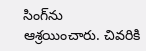సింగ్‌ను ఆశ్రయించారు. చివరికి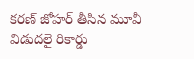కరణ్ జోహర్ తీసిన మూవీ విడుదలై రికార్డు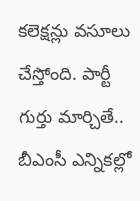కలెక్షన్లు వసూలు చేస్తోంది. పార్టీ గుర్తు మార్చితే.. బీఎంసీ ఎన్నికల్లో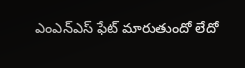ఎంఎన్ఎస్ ఫేట్ మారుతుందో లేదో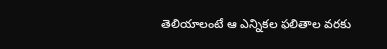తెలియాలంటే ఆ ఎన్నికల ఫలితాల వరకు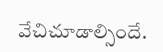వేచిచూడాల్సిందే.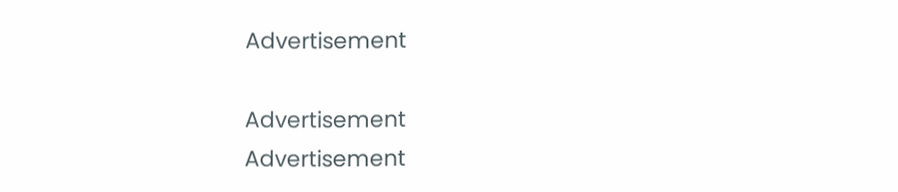Advertisement

Advertisement
Advertisement